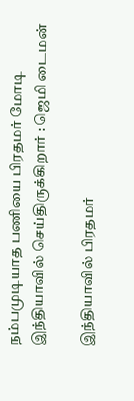நம்பமுடியாத பணியை பிரதமர் மோடி இந்தியாவில் செய்திருக்கிறார் : ஜெமி டைமன்

இந்தியாவில் பிரதமர்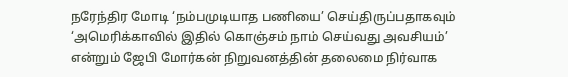நரேந்திர மோடி ‘நம்பமுடியாத பணியை’ செய்திருப்பதாகவும் ‘அமெரிக்காவில் இதில் கொஞ்சம் நாம் செய்வது அவசியம்’ என்றும் ஜேபி மோர்கன் நிறுவனத்தின் தலைமை நிர்வாக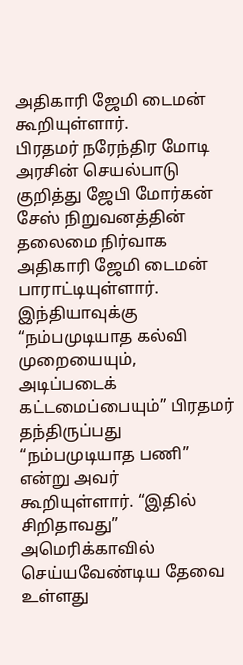அதிகாரி ஜேமி டைமன் கூறியுள்ளார்.
பிரதமர் நரேந்திர மோடி அரசின் செயல்பாடு குறித்து ஜேபி மோர்கன் சேஸ் நிறுவனத்தின் தலைமை நிர்வாக அதிகாரி ஜேமி டைமன் பாராட்டியுள்ளார். இந்தியாவுக்கு “நம்பமுடியாத கல்வி முறையையும், அடிப்படைக் கட்டமைப்பையும்” பிரதமர் தந்திருப்பது “நம்பமுடியாத பணி” என்று அவர் கூறியுள்ளார். “இதில் சிறிதாவது” அமெரிக்காவில் செய்யவேண்டிய தேவை உள்ளது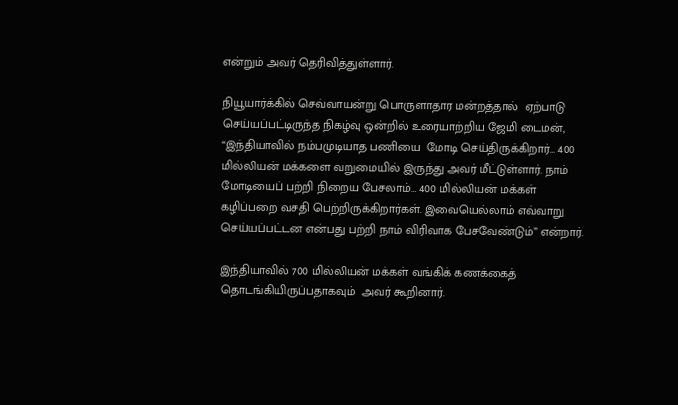என்றும் அவர் தெரிவித்துள்ளார்.

நியூயார்க்கில் செவ்வாயன்று பொருளாதார மன்றத்தால்  ஏற்பாடு செய்யப்பட்டிருந்த நிகழ்வு ஒன்றில் உரையாற்றிய ஜேமி டைமன், “இந்தியாவில் நம்பமுடியாத பணியை  மோடி செய்திருக்கிறார்… 400 மில்லியன் மக்களை வறுமையில் இருந்து அவர் மீட்டுள்ளார். நாம் மோடியைப் பற்றி நிறைய பேசலாம்… 400 மில்லியன் மக்கள் கழிப்பறை வசதி பெற்றிருக்கிறார்கள். இவையெல்லாம் எவ்வாறு செய்யப்பட்டன என்பது பற்றி நாம் விரிவாக பேசவேண்டும்” என்றார்.

இந்தியாவில் 700 மில்லியன் மக்கள் வங்கிக் கணக்கைத் தொடங்கியிருப்பதாகவும்  அவர் கூறினார்.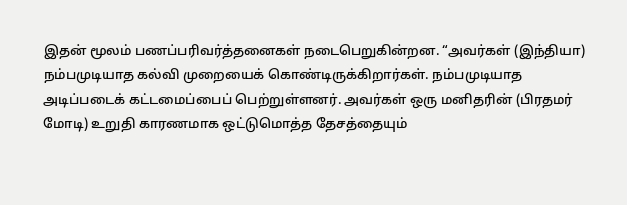இதன் மூலம் பணப்பரிவர்த்தனைகள் நடைபெறுகின்றன. “அவர்கள் (இந்தியா) நம்பமுடியாத கல்வி முறையைக் கொண்டிருக்கிறார்கள். நம்பமுடியாத அடிப்படைக் கட்டமைப்பைப் பெற்றுள்ளனர். அவர்கள் ஒரு மனிதரின் (பிரதமர் மோடி) உறுதி காரணமாக ஒட்டுமொத்த தேசத்தையும்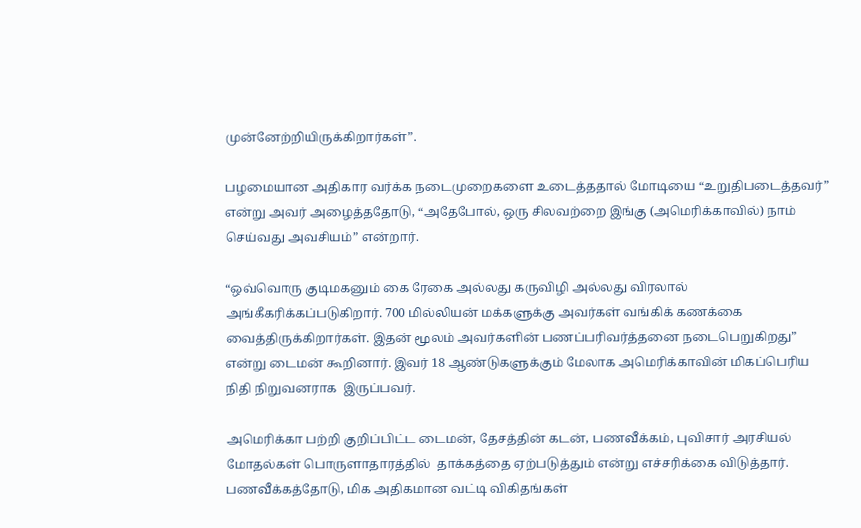முன்னேற்றியிருக்கிறார்கள்”.

பழமையான அதிகார வர்க்க நடைமுறைகளை உடைத்ததால் மோடியை “உறுதிபடைத்தவர்”  என்று அவர் அழைத்ததோடு, “அதேபோல், ஒரு சிலவற்றை இங்கு (அமெரிக்காவில்) நாம் செய்வது அவசியம்” என்றார்.

“ஒவ்வொரு குடிமகனும் கை ரேகை அல்லது கருவிழி அல்லது விரலால் அங்கீகரிக்கப்படுகிறார். 700 மில்லியன் மக்களுக்கு அவர்கள் வங்கிக் கணக்கை வைத்திருக்கிறார்கள். இதன் மூலம் அவர்களின் பணப்பரிவர்த்தனை நடைபெறுகிறது” என்று டைமன் கூறினார். இவர் 18 ஆண்டுகளுக்கும் மேலாக அமெரிக்காவின் மிகப்பெரிய நிதி நிறுவனராக  இருப்பவர்.

அமெரிக்கா பற்றி குறிப்பிட்ட டைமன், தேசத்தின் கடன், பணவீக்கம், புவிசார் அரசியல்  மோதல்கள் பொருளாதாரத்தில்  தாக்கத்தை ஏற்படுத்தும் என்று எச்சரிக்கை விடுத்தார். பணவீக்கத்தோடு, மிக அதிகமான வட்டி விகிதங்கள்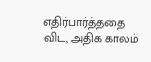எதிர்பார்த்ததை விட, அதிக காலம்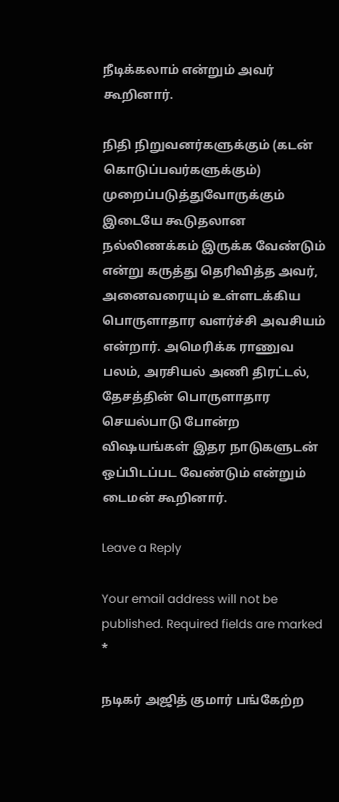நீடிக்கலாம் என்றும் அவர் கூறினார்.

நிதி நிறுவனர்களுக்கும் (கடன் கொடுப்பவர்களுக்கும்) முறைப்படுத்துவோருக்கும் இடையே கூடுதலான நல்லிணக்கம் இருக்க வேண்டும் என்று கருத்து தெரிவித்த அவர், அனைவரையும் உள்ளடக்கிய  பொருளாதார வளர்ச்சி அவசியம் என்றார். அமெரிக்க ராணுவ பலம், அரசியல் அணி திரட்டல், தேசத்தின் பொருளாதார செயல்பாடு போன்ற விஷயங்கள் இதர நாடுகளுடன்  ஒப்பிடப்பட வேண்டும் என்றும் டைமன் கூறினார்.

Leave a Reply

Your email address will not be published. Required fields are marked *

நடிகர் அஜித் குமார் பங்கேற்ற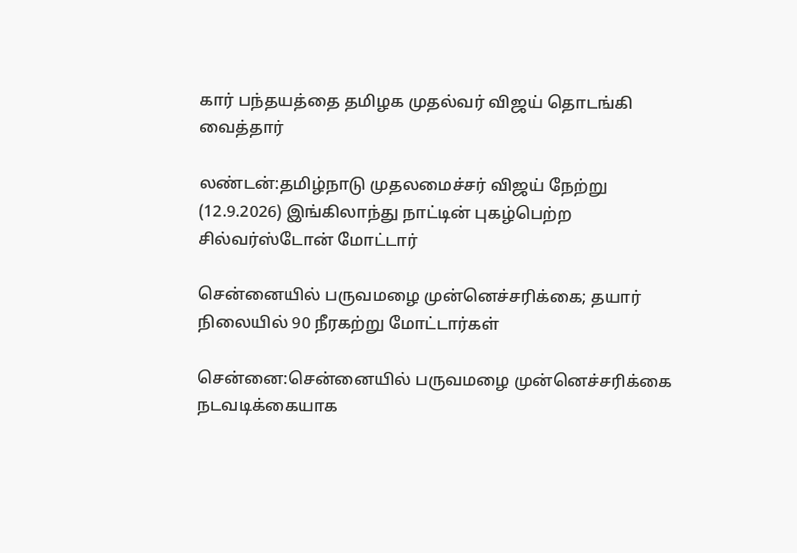கார் பந்தயத்தை தமிழக முதல்வர் விஜய் தொடங்கி வைத்தார்

லண்டன்:தமிழ்நாடு முதலமைச்சர் விஜய் நேற்று (12.9.2026) இங்கிலாந்து நாட்டின் புகழ்பெற்ற சில்வர்ஸ்டோன் மோட்டார்

சென்னையில் பருவமழை முன்னெச்சரிக்கை; தயார் நிலையில் 90 நீரகற்று மோட்டார்கள்

சென்னை:சென்னையில் பருவமழை முன்னெச்சரிக்கை நடவடிக்கையாக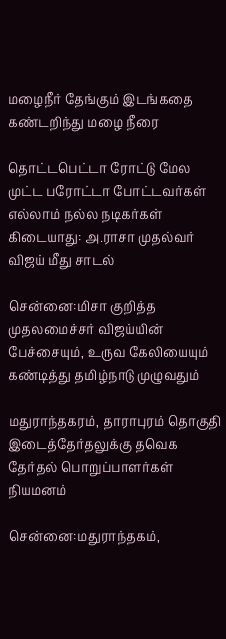மழைநீர் தேங்கும் இடங்கதை கண்டறிந்து மழை நீரை

தொட்டபெட்டா ரோட்டு மேல முட்ட பரோட்டா போட்டவர்கள் எல்லாம் நல்ல நடிகர்கள் கிடையாது: அ.ராசா முதல்வர் விஜய் மீது சாடல்

சென்னை:மிசா குறித்த முதலமைச்சர் விஜய்யின் பேச்சையும், உருவ கேலியையும் கண்டித்து தமிழ்நாடு முழுவதும்

மதுராந்தகரம், தாராபுரம் தொகுதி இடைத்தேர்தலுக்கு தவெக தேர்தல் பொறுப்பாளர்கள் நியமனம்

சென்னை:மதுராந்தகம்,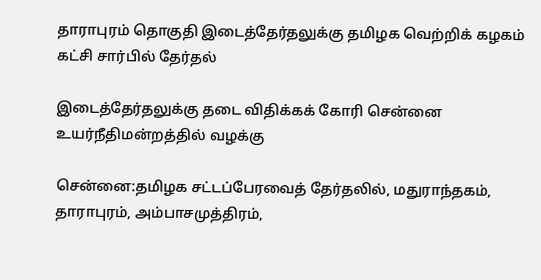தாராபுரம் தொகுதி இடைத்தேர்தலுக்கு தமிழக வெற்றிக் கழகம் கட்சி சார்பில் தேர்தல்

இடைத்தேர்தலுக்கு தடை விதிக்கக் கோரி சென்னை உயர்நீதிமன்றத்தில் வழக்கு

சென்னை:தமிழக சட்டப்பேரவைத் தேர்தலில், மதுராந்தகம், தாராபுரம், அம்பாசமுத்திரம்,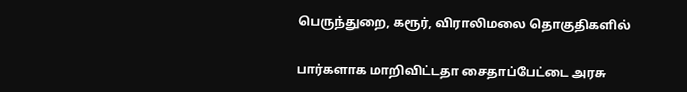பெருந்துறை, கரூர், விராலிமலை தொகுதிகளில்

பார்களாக மாறிவிட்டதா சைதாப்பேட்டை அரசு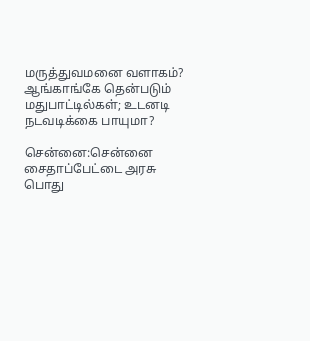மருத்துவமனை வளாகம்? ஆங்காங்கே தென்படும் மதுபாட்டில்கள்; உடனடி நடவடிக்கை பாயுமா?

சென்னை:சென்னை சைதாப்பேட்டை அரசு பொது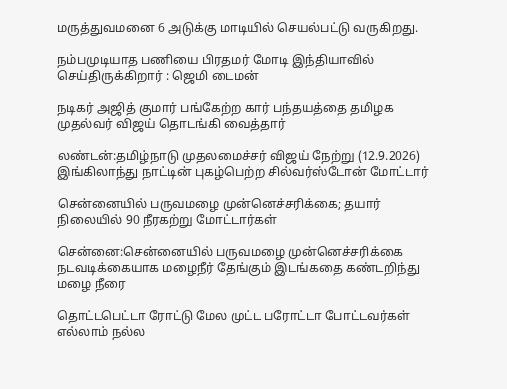மருத்துவமனை 6 அடுக்கு மாடியில் செயல்பட்டு வருகிறது.

நம்பமுடியாத பணியை பிரதமர் மோடி இந்தியாவில் செய்திருக்கிறார் : ஜெமி டைமன்

நடிகர் அஜித் குமார் பங்கேற்ற கார் பந்தயத்தை தமிழக முதல்வர் விஜய் தொடங்கி வைத்தார்

லண்டன்:தமிழ்நாடு முதலமைச்சர் விஜய் நேற்று (12.9.2026) இங்கிலாந்து நாட்டின் புகழ்பெற்ற சில்வர்ஸ்டோன் மோட்டார்

சென்னையில் பருவமழை முன்னெச்சரிக்கை; தயார் நிலையில் 90 நீரகற்று மோட்டார்கள்

சென்னை:சென்னையில் பருவமழை முன்னெச்சரிக்கை நடவடிக்கையாக மழைநீர் தேங்கும் இடங்கதை கண்டறிந்து மழை நீரை

தொட்டபெட்டா ரோட்டு மேல முட்ட பரோட்டா போட்டவர்கள் எல்லாம் நல்ல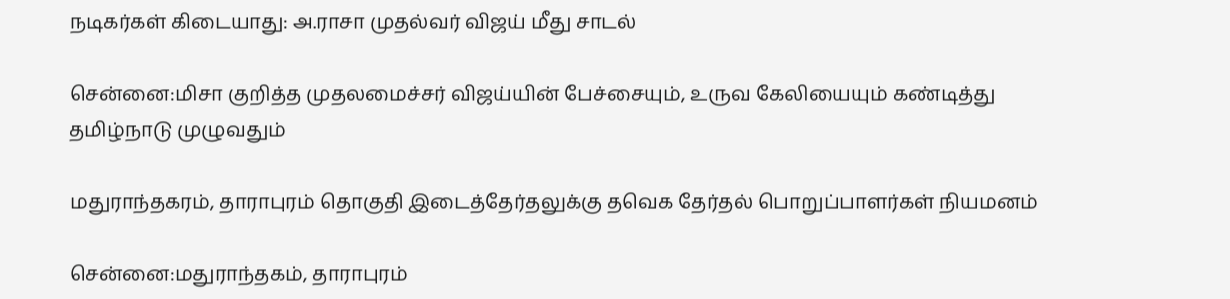நடிகர்கள் கிடையாது: அ.ராசா முதல்வர் விஜய் மீது சாடல்

சென்னை:மிசா குறித்த முதலமைச்சர் விஜய்யின் பேச்சையும், உருவ கேலியையும் கண்டித்து தமிழ்நாடு முழுவதும்

மதுராந்தகரம், தாராபுரம் தொகுதி இடைத்தேர்தலுக்கு தவெக தேர்தல் பொறுப்பாளர்கள் நியமனம்

சென்னை:மதுராந்தகம், தாராபுரம்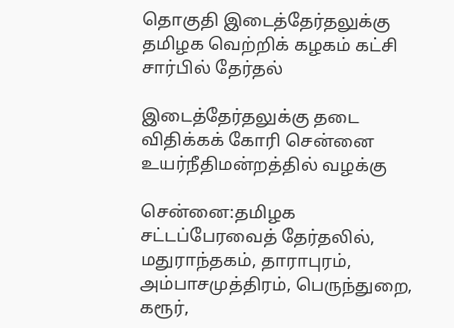தொகுதி இடைத்தேர்தலுக்கு தமிழக வெற்றிக் கழகம் கட்சி சார்பில் தேர்தல்

இடைத்தேர்தலுக்கு தடை விதிக்கக் கோரி சென்னை உயர்நீதிமன்றத்தில் வழக்கு

சென்னை:தமிழக சட்டப்பேரவைத் தேர்தலில், மதுராந்தகம், தாராபுரம், அம்பாசமுத்திரம், பெருந்துறை, கரூர்,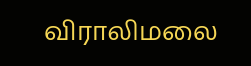விராலிமலை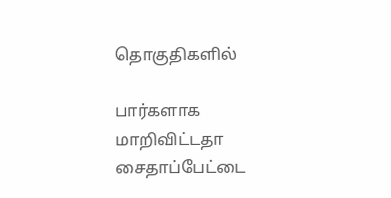தொகுதிகளில்

பார்களாக மாறிவிட்டதா சைதாப்பேட்டை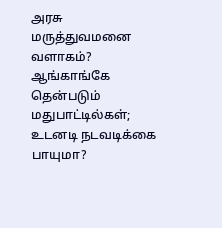அரசு மருத்துவமனை வளாகம்? ஆங்காங்கே தென்படும் மதுபாட்டில்கள்; உடனடி நடவடிக்கை பாயுமா?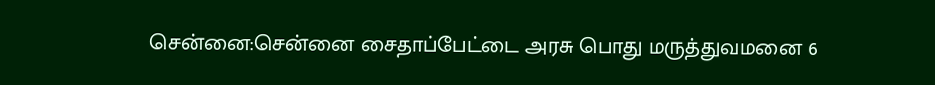சென்னை:சென்னை சைதாப்பேட்டை அரசு பொது மருத்துவமனை 6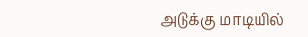அடுக்கு மாடியில்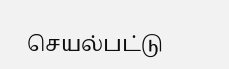செயல்பட்டு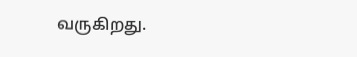வருகிறது.